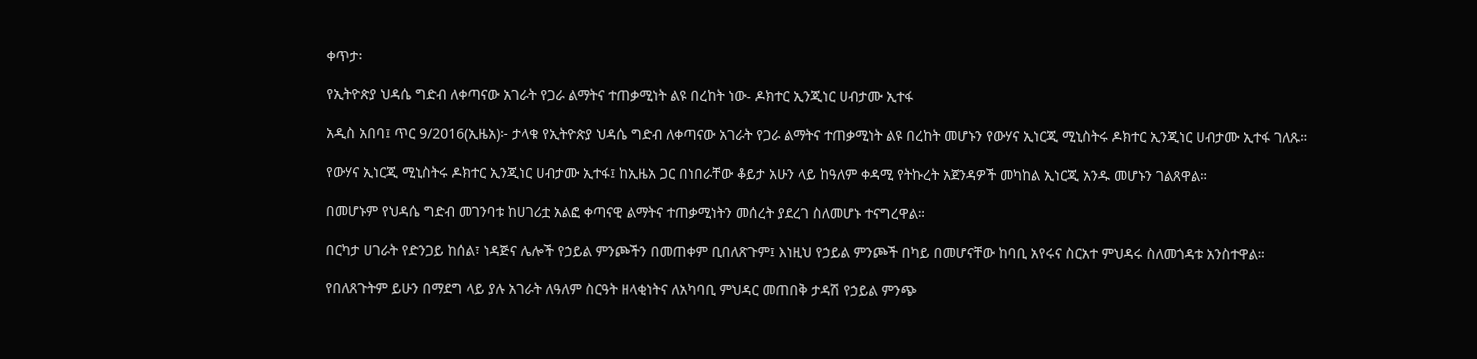ቀጥታ፡

የኢትዮጵያ ህዳሴ ግድብ ለቀጣናው አገራት የጋራ ልማትና ተጠቃሚነት ልዩ በረከት ነው- ዶክተር ኢንጂነር ሀብታሙ ኢተፋ

አዲስ አበባ፤ ጥር 9/2016(ኢዜአ)፦ ታላቁ የኢትዮጵያ ህዳሴ ግድብ ለቀጣናው አገራት የጋራ ልማትና ተጠቃሚነት ልዩ በረከት መሆኑን የውሃና ኢነርጂ ሚኒስትሩ ዶክተር ኢንጂነር ሀብታሙ ኢተፋ ገለጹ።

የውሃና ኢነርጂ ሚኒስትሩ ዶክተር ኢንጂነር ሀብታሙ ኢተፋ፤ ከኢዜአ ጋር በነበራቸው ቆይታ አሁን ላይ ከዓለም ቀዳሚ የትኩረት አጀንዳዎች መካከል ኢነርጂ አንዱ መሆኑን ገልጸዋል።

በመሆኑም የህዳሴ ግድብ መገንባቱ ከሀገሪቷ አልፎ ቀጣናዊ ልማትና ተጠቃሚነትን መሰረት ያደረገ ስለመሆኑ ተናግረዋል።

በርካታ ሀገራት የድንጋይ ከሰል፣ ነዳጅና ሌሎች የኃይል ምንጮችን በመጠቀም ቢበለጽጉም፤ እነዚህ የኃይል ምንጮች በካይ በመሆናቸው ከባቢ አየሩና ስርአተ ምህዳሩ ስለመጎዳቱ አንስተዋል።

የበለጸጉትም ይሁን በማደግ ላይ ያሉ አገራት ለዓለም ስርዓት ዘላቂነትና ለአካባቢ ምህዳር መጠበቅ ታዳሽ የኃይል ምንጭ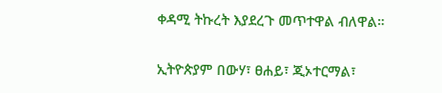ቀዳሚ ትኩረት እያደረጉ መጥተዋል ብለዋል።

ኢትዮጵያም በውሃ፣ ፀሐይ፣ ጂኦተርማል፣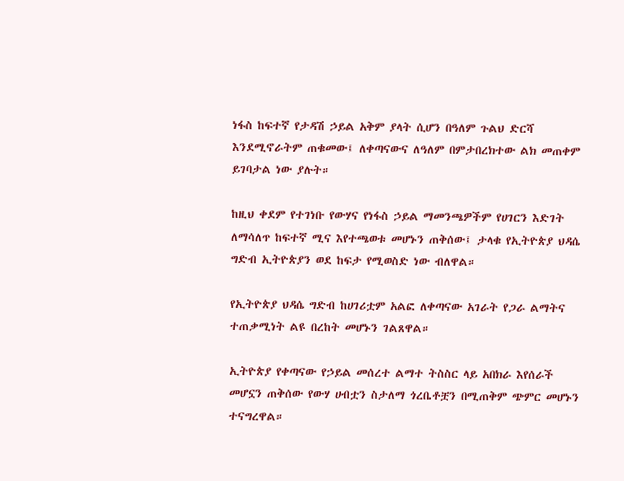ነፋስ ከፍተኛ የታዳሽ ኃይል አቅም ያላት ሲሆን በዓለም ጉልህ ድርሻ እንደሚኖራትም ጠቁመው፤ ለቀጣናውና ለዓለም በምታበረክተው ልክ መጠቀም ይገባታል ነው ያሉት።

ከዚህ ቀደም የተገነቡ የውሃና የነፋስ ኃይል ማመንጫዎችም የሀገርን እድገት ለማሳለጥ ከፍተኛ ሚና እየተጫወቱ መሆኑን ጠቅሰው፤ ታላቁ የኢትዮጵያ ህዳሴ ግድብ ኢትዮጵያን ወደ ከፍታ የሚወስድ ነው ብለዋል።

የኢትዮጵያ ህዳሴ ግድብ ከሀገሪቷም አልፎ ለቀጣናው አገራት የጋራ ልማትና ተጠቃሚነት ልዩ በረከት መሆኑን ገልጸዋል።

ኢትዮጵያ የቀጣናው የኃይል መሰረተ ልማተ ትስስር ላይ አበክራ እየሰራች መሆኗን ጠቅሰው የውሃ ሀብቷን ስታለማ ጎረቤቶቿን በሚጠቅም ጭምር መሆኑን ተናግረዋል።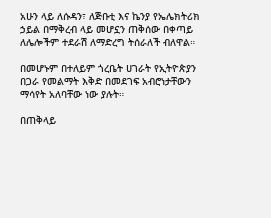አሁን ላይ ለሱዳን፣ ለጅቡቲ እና ኬንያ የኤሌክትሪክ ኃይል በማቅረብ ላይ መሆኗን ጠቅሰው በቀጣይ ለሌሎችም ተደራሽ ለማድረግ ትሰራለች ብለዋል።

በመሆኑም በተለይም ጎረቤት ሀገራት የኢትዮጵያን በጋራ የመልማት እቅድ በመደገፍ አብሮነታቸውን ማሳየት አለባቸው ነው ያሉት።

በጠቅላይ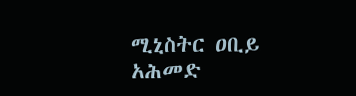ሚኒስትር ዐቢይ አሕመድ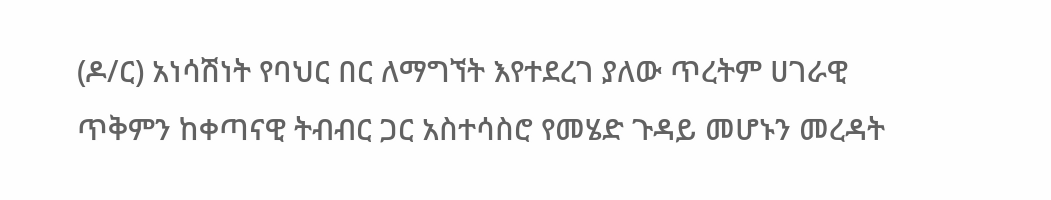(ዶ/ር) አነሳሽነት የባህር በር ለማግኘት እየተደረገ ያለው ጥረትም ሀገራዊ ጥቅምን ከቀጣናዊ ትብብር ጋር አስተሳስሮ የመሄድ ጉዳይ መሆኑን መረዳት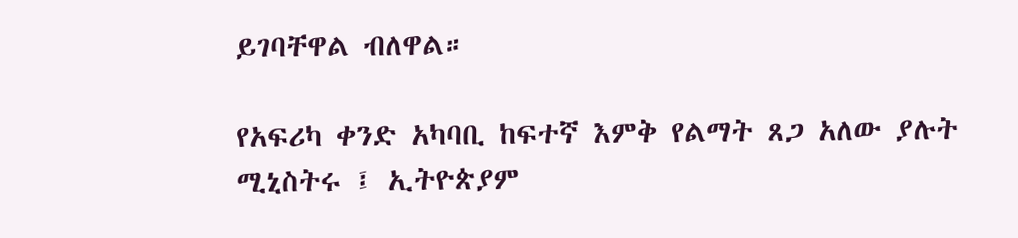ይገባቸዋል ብለዋል።

የአፍሪካ ቀንድ አካባቢ ከፍተኛ እምቅ የልማት ጸጋ አለው ያሉት  ሚኒስትሩ ፤ ኢትዮጵያም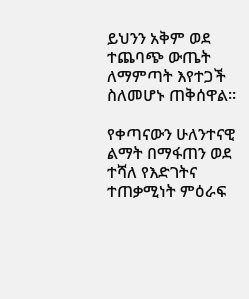ይህንን አቅም ወደ ተጨባጭ ውጤት ለማምጣት እየተጋች ስለመሆኑ ጠቅሰዋል።

የቀጣናውን ሁለንተናዊ ልማት በማፋጠን ወደ ተሻለ የእድገትና ተጠቃሚነት ምዕራፍ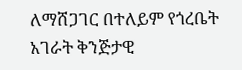ለማሸጋገር በተለይም የጎረቤት አገራት ቅንጅታዊ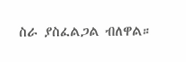ስራ ያስፈልጋል ብለዋል።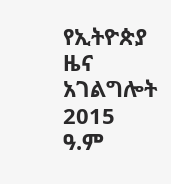የኢትዮጵያ ዜና አገልግሎት
2015
ዓ.ም